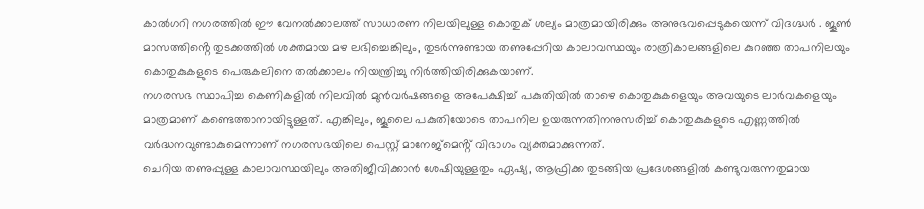കാൽഗറി നഗരത്തിൽ ഈ വേനൽക്കാലത്ത് സാധാരണ നിലയിലുള്ള കൊതുക് ശല്യം മാത്രമായിരിക്കും അനുഭവപ്പെടുകയെന്ന് വിദഗ്ദ്ധർ . ജൂൺ മാസത്തിൻ്റെ തുടക്കത്തിൽ ശക്തമായ മഴ ലഭിച്ചെങ്കിലും, തുടർന്നുണ്ടായ തണുപ്പേറിയ കാലാവസ്ഥയും രാത്രികാലങ്ങളിലെ കുറഞ്ഞ താപനിലയും കൊതുകുകളുടെ പെരുകലിനെ തൽക്കാലം നിയന്ത്രിച്ചു നിർത്തിയിരിക്കുകയാണ്.
നഗരസഭ സ്ഥാപിച്ച കെണികളിൽ നിലവിൽ മുൻവർഷങ്ങളെ അപേക്ഷിച്ച് പകുതിയിൽ താഴെ കൊതുകുകളെയും അവയുടെ ലാർവകളെയും മാത്രമാണ് കണ്ടെത്താനായിട്ടുള്ളത്. എങ്കിലും, ജൂലൈ പകുതിയോടെ താപനില ഉയരുന്നതിനനുസരിച്ച് കൊതുകുകളുടെ എണ്ണത്തിൽ വർദ്ധനവുണ്ടാകുമെന്നാണ് നഗരസഭയിലെ പെസ്റ്റ് മാനേജ്മെൻ്റ് വിഭാഗം വ്യക്തമാക്കുന്നത്.
ചെറിയ തണുപ്പുള്ള കാലാവസ്ഥയിലും അതിജീവിക്കാൻ ശേഷിയുള്ളതും ഏഷ്യ, ആഫ്രിക്ക തുടങ്ങിയ പ്രദേശങ്ങളിൽ കണ്ടുവരുന്നതുമായ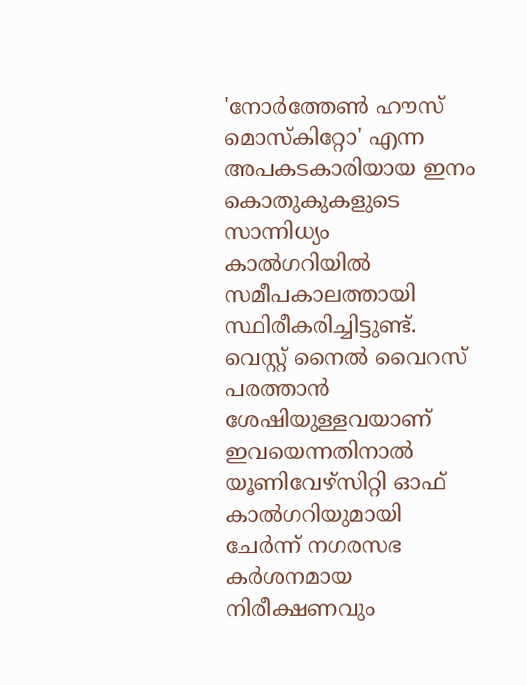'നോർത്തേൺ ഹൗസ് മൊസ്കിറ്റോ' എന്ന അപകടകാരിയായ ഇനം കൊതുകുകളുടെ സാന്നിധ്യം കാൽഗറിയിൽ സമീപകാലത്തായി സ്ഥിരീകരിച്ചിട്ടുണ്ട്.
വെസ്റ്റ് നൈൽ വൈറസ് പരത്താൻ ശേഷിയുള്ളവയാണ് ഇവയെന്നതിനാൽ യൂണിവേഴ്സിറ്റി ഓഫ് കാൽഗറിയുമായി ചേർന്ന് നഗരസഭ കർശനമായ നിരീക്ഷണവും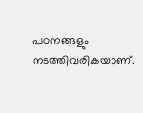പഠനങ്ങളും നടത്തിവരികയാണ്.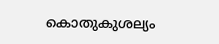കൊതുകുശല്യം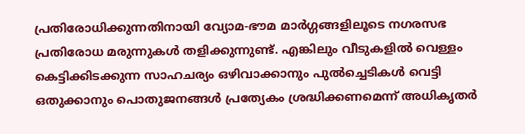പ്രതിരോധിക്കുന്നതിനായി വ്യോമ-ഭൗമ മാർഗ്ഗങ്ങളിലൂടെ നഗരസഭ പ്രതിരോധ മരുന്നുകൾ തളിക്കുന്നുണ്ട്. എങ്കിലും വീടുകളിൽ വെള്ളം കെട്ടിക്കിടക്കുന്ന സാഹചര്യം ഒഴിവാക്കാനും പുൽച്ചെടികൾ വെട്ടി ഒതുക്കാനും പൊതുജനങ്ങൾ പ്രത്യേകം ശ്രദ്ധിക്കണമെന്ന് അധികൃതർ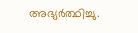അഭ്യർത്ഥിച്ചു.